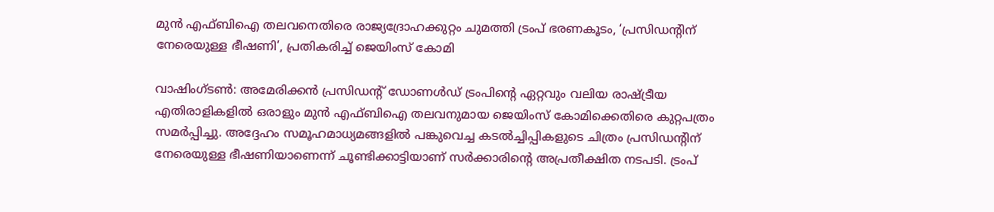മുൻ എഫ്ബിഐ തലവനെതിരെ രാജ്യദ്രോഹക്കുറ്റം ചുമത്തി ട്രംപ് ഭരണകൂടം, ‘പ്രസിഡന്‍റിന് നേരെയുള്ള ഭീഷണി’, പ്രതികരിച്ച് ജെയിംസ് കോമി

വാഷിംഗ്ടൺ: അമേരിക്കൻ പ്രസിഡന്‍റ് ഡോണൾഡ് ട്രംപിന്റെ ഏറ്റവും വലിയ രാഷ്ട്രീയ എതിരാളികളിൽ ഒരാളും മുൻ എഫ്ബിഐ തലവനുമായ ജെയിംസ് കോമിക്കെതിരെ കുറ്റപത്രം സമർപ്പിച്ചു. അദ്ദേഹം സമൂഹമാധ്യമങ്ങളിൽ പങ്കുവെച്ച കടൽച്ചിപ്പികളുടെ ചിത്രം പ്രസിഡന്‍റിന് നേരെയുള്ള ഭീഷണിയാണെന്ന് ചൂണ്ടിക്കാട്ടിയാണ് സര്‍ക്കാരിന്‍റെ അപ്രതീക്ഷിത നടപടി. ട്രംപ്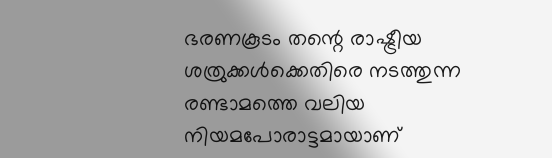ഭരണകൂടം തന്റെ രാഷ്ട്രീയ ശത്രുക്കൾക്കെതിരെ നടത്തുന്ന രണ്ടാമത്തെ വലിയ നിയമപോരാട്ടമായാണ്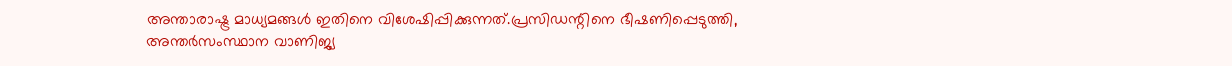അന്താരാഷ്ട്ര മാധ്യമങ്ങൾ ഇതിനെ വിശേഷിപ്പിക്കുന്നത്.പ്രസിഡന്റിനെ ഭീഷണിപ്പെടുത്തി, അന്തർസംസ്ഥാന വാണിജ്യ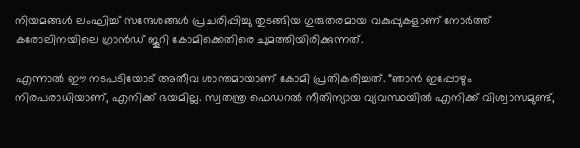നിയമങ്ങൾ ലംഘിച്ച് സന്ദേശങ്ങൾ പ്രചരിപ്പിച്ചു തുടങ്ങിയ ഗുരുതരമായ വകുപ്പുകളാണ് നോർത്ത് കരോലിനയിലെ ഗ്രാൻഡ് ജൂറി കോമിക്കെതിരെ ചുമത്തിയിരിക്കുന്നത്.

എന്നാൽ ഈ നടപടിയോട് അതീവ ശാന്തമായാണ് കോമി പ്രതികരിച്ചത്. “ഞാൻ ഇപ്പോഴും നിരപരാധിയാണ്, എനിക്ക് ഭയമില്ല. സ്വതന്ത്ര ഫെഡറൽ നീതിന്യായ വ്യവസ്ഥയിൽ എനിക്ക് വിശ്വാസമുണ്ട്,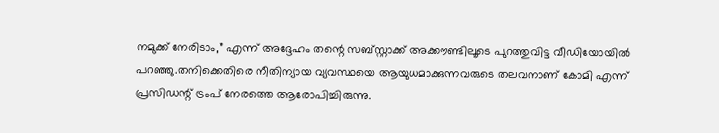നമുക്ക് നേരിടാം,” എന്ന് അദ്ദേഹം തന്റെ സബ്സ്റ്റാക്ക് അക്കൗണ്ടിലൂടെ പുറത്തുവിട്ട വീഡിയോയിൽ പറഞ്ഞു.തനിക്കെതിരെ നീതിന്യായ വ്യവസ്ഥയെ ആയുധമാക്കുന്നവരുടെ തലവനാണ് കോമി എന്ന് പ്രസിഡന്റ് ട്രംപ് നേരത്തെ ആരോപിച്ചിരുന്നു.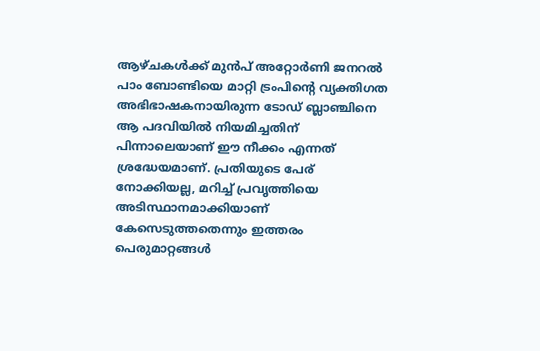ആഴ്ചകൾക്ക് മുൻപ് അറ്റോർണി ജനറൽ പാം ബോണ്ടിയെ മാറ്റി ട്രംപിന്റെ വ്യക്തിഗത അഭിഭാഷകനായിരുന്ന ടോഡ് ബ്ലാഞ്ചിനെ ആ പദവിയിൽ നിയമിച്ചതിന് പിന്നാലെയാണ് ഈ നീക്കം എന്നത് ശ്രദ്ധേയമാണ്. പ്രതിയുടെ പേര് നോക്കിയല്ല, മറിച്ച് പ്രവൃത്തിയെ അടിസ്ഥാനമാക്കിയാണ് കേസെടുത്തതെന്നും ഇത്തരം പെരുമാറ്റങ്ങൾ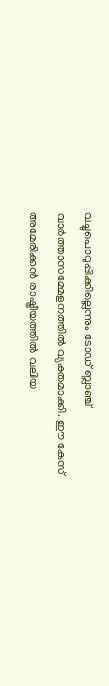വച്ചുപൊറുപ്പിക്കില്ലെന്നും ടോഡ് ബ്ലാഞ്ച് വാർത്താസമ്മേളനത്തിൽ വ്യക്തമാക്കി. ഈ കേസ് അമേരിക്കൻ രാഷ്ട്രീയത്തിൽ വലിയ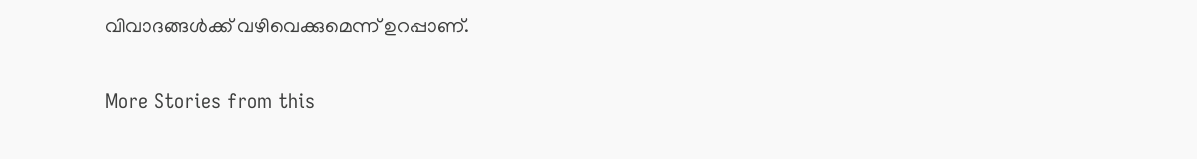വിവാദങ്ങൾക്ക് വഴിവെക്കുമെന്ന് ഉറപ്പാണ്.

More Stories from this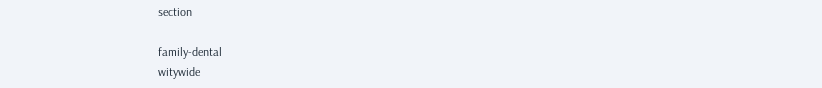section

family-dental
witywide